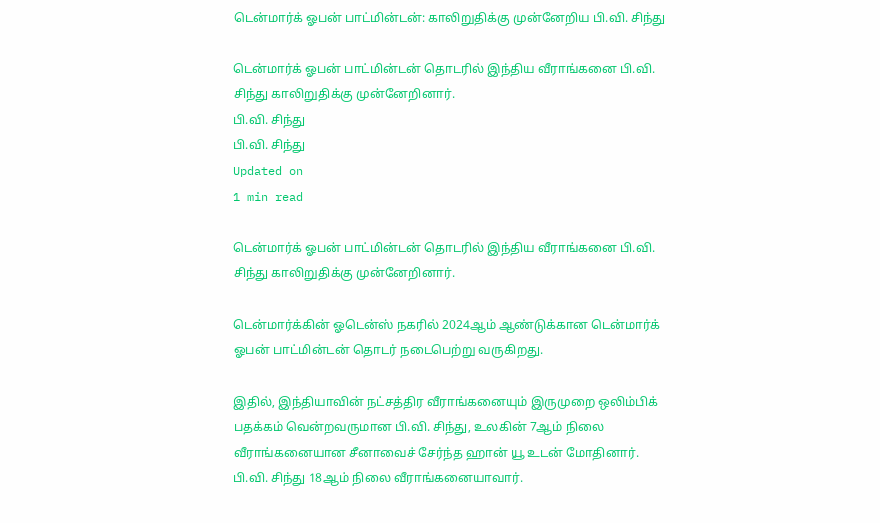டென்மார்க் ஓபன் பாட்மின்டன்: காலிறுதிக்கு முன்னேறிய பி.வி. சிந்து

டென்மார்க் ஓபன் பாட்மின்டன் தொடரில் இந்திய வீராங்கனை பி.வி. சிந்து காலிறுதிக்கு முன்னேறினார்.
பி.வி. சிந்து
பி.வி. சிந்து
Updated on
1 min read

டென்மார்க் ஓபன் பாட்மின்டன் தொடரில் இந்திய வீராங்கனை பி.வி. சிந்து காலிறுதிக்கு முன்னேறினார்.

டென்மார்க்கின் ஓடென்ஸ் நகரில் 2024ஆம் ஆண்டுக்கான டென்மார்க் ஓபன் பாட்மின்டன் தொடர் நடைபெற்று வருகிறது.

இதில், இந்தியாவின் நட்சத்திர வீராங்கனையும் இருமுறை ஒலிம்பிக் பதக்கம் வென்றவருமான பி.வி. சிந்து, உலகின் 7ஆம் நிலை வீராங்கனையான சீனாவைச் சேர்ந்த ஹான் யூ உடன் மோதினார். பி.வி. சிந்து 18ஆம் நிலை வீராங்கனையாவார்.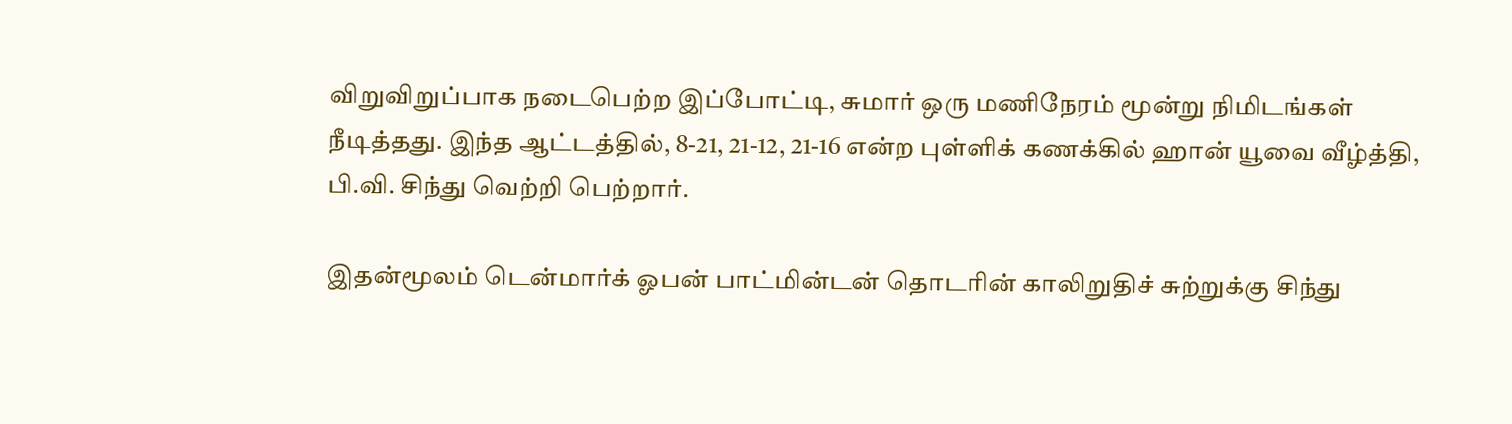விறுவிறுப்பாக நடைபெற்ற இப்போட்டி, சுமார் ஒரு மணிநேரம் மூன்று நிமிடங்கள் நீடித்தது. இந்த ஆட்டத்தில், 8-21, 21-12, 21-16 என்ற புள்ளிக் கணக்கில் ஹான் யூவை வீழ்த்தி, பி.வி. சிந்து வெற்றி பெற்றார்.

இதன்மூலம் டென்மார்க் ஓபன் பாட்மின்டன் தொடரின் காலிறுதிச் சுற்றுக்கு சிந்து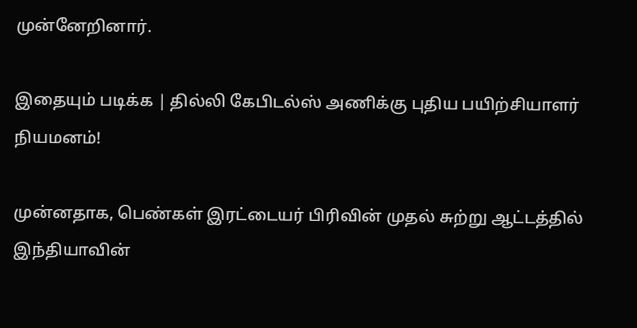முன்னேறினார்.

இதையும் படிக்க | தில்லி கேபிடல்ஸ் அணிக்கு புதிய பயிற்சியாளர் நியமனம்!

முன்னதாக, பெண்கள் இரட்டையர் பிரிவின் முதல் சுற்று ஆட்டத்தில் இந்தியாவின்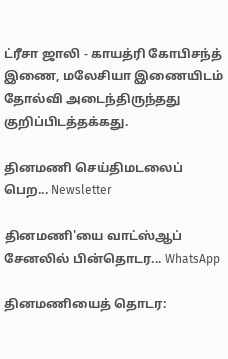ட்ரீசா ஜாலி - காயத்ரி கோபிசந்த் இணை, மலேசியா இணையிடம் தோல்வி அடைந்திருந்தது குறிப்பிடத்தக்கது.

தினமணி செய்திமடலைப் பெற... Newsletter

தினமணி'யை வாட்ஸ்ஆப் சேனலில் பின்தொடர... WhatsApp

தினமணியைத் தொடர: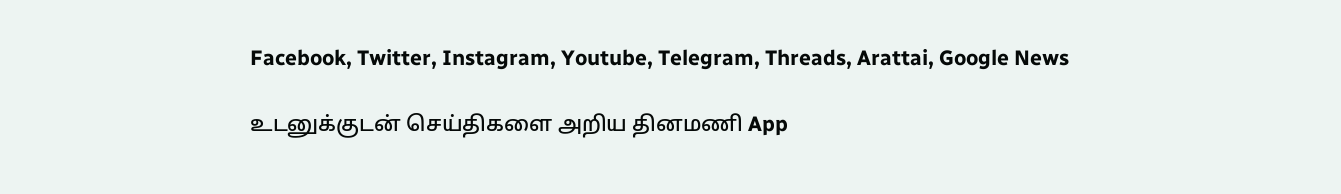Facebook, Twitter, Instagram, Youtube, Telegram, Threads, Arattai, Google News

உடனுக்குடன் செய்திகளை அறிய தினமணி App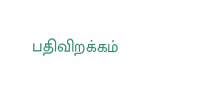பதிவிறக்கம்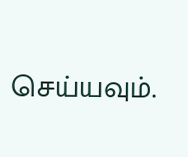செய்யவும்.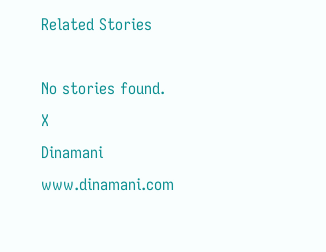Related Stories

No stories found.
X
Dinamani
www.dinamani.com